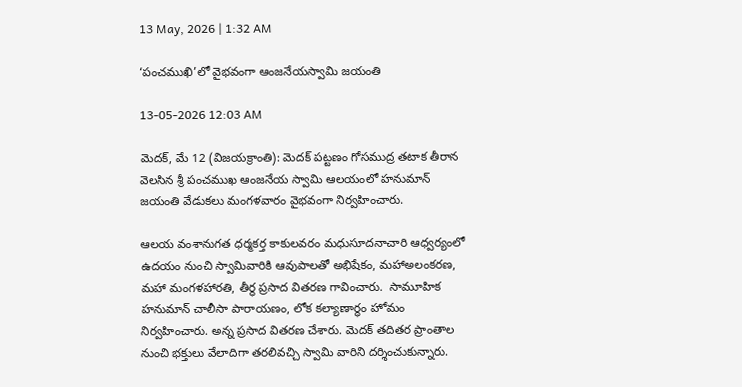13 May, 2026 | 1:32 AM

‘పంచముఖి’లో వైభవంగా ఆంజనేయస్వామి జయంతి

13-05-2026 12:03 AM

మెదక్, మే 12 (విజయక్రాంతి): మెదక్ పట్టణం గోసముద్ర తటాక తీరాన వెలసిన శ్రీ పంచముఖ ఆంజనేయ స్వామి ఆలయంలో హనుమాన్ జయంతి వేడుకలు మంగళవారం వైభవంగా నిర్వహించారు.

ఆలయ వంశానుగత ధర్మకర్త కాకులవరం మధుసూదనాచారి ఆధ్వర్యంలో ఉదయం నుంచి స్వామివారికి ఆవుపాలతో అభిషేకం, మహాఅలంకరణ, మహా మంగళహారతి, తీర్థ ప్రసాద వితరణ గావించారు.  సామూహిక హనుమాన్ చాలీసా పారాయణం, లోక కల్యాణార్ధం హోమం నిర్వహించారు. అన్న ప్రసాద వితరణ చేశారు. మెదక్ తదితర ప్రాంతాల నుంచి భక్తులు వేలాదిగా తరలివచ్చి స్వామి వారిని దర్శించుకున్నారు.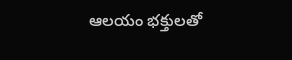ఆలయం భక్తులతో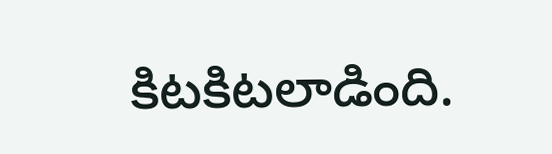కిటకిటలాడింది.